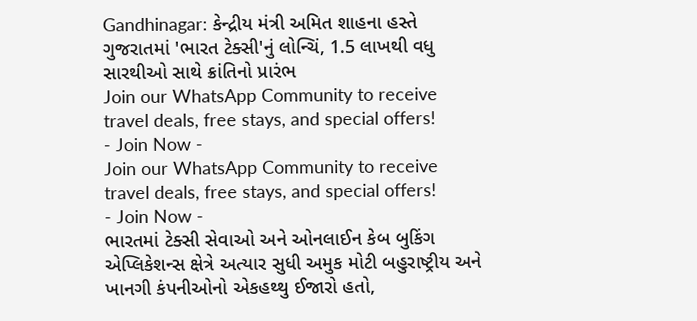Gandhinagar: કેન્દ્રીય મંત્રી અમિત શાહના હસ્તે ગુજરાતમાં 'ભારત ટેક્સી'નું લોન્ચિં, 1.5 લાખથી વધુ સારથીઓ સાથે ક્રાંતિનો પ્રારંભ
Join our WhatsApp Community to receive travel deals, free stays, and special offers!
- Join Now -
Join our WhatsApp Community to receive travel deals, free stays, and special offers!
- Join Now -
ભારતમાં ટેક્સી સેવાઓ અને ઓનલાઈન કેબ બુકિંગ એપ્લિકેશન્સ ક્ષેત્રે અત્યાર સુધી અમુક મોટી બહુરાષ્ટ્રીય અને ખાનગી કંપનીઓનો એકહથ્થુ ઈજારો હતો,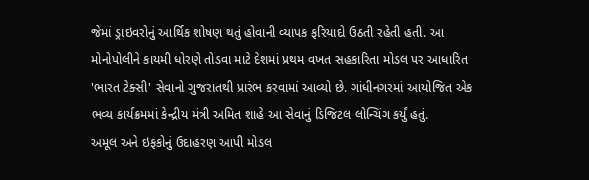જેમાં ડ્રાઇવરોનું આર્થિક શોષણ થતું હોવાની વ્યાપક ફરિયાદો ઉઠતી રહેતી હતી. આ મોનોપોલીને કાયમી ધોરણે તોડવા માટે દેશમાં પ્રથમ વખત સહકારિતા મોડલ પર આધારિત 'ભારત ટેક્સી' સેવાનો ગુજરાતથી પ્રારંભ કરવામાં આવ્યો છે. ગાંધીનગરમાં આયોજિત એક ભવ્ય કાર્યક્રમમાં કેન્દ્રીય મંત્રી અમિત શાહે આ સેવાનું ડિજિટલ લોન્ચિંગ કર્યું હતું.
અમૂલ અને ઇફકોનું ઉદાહરણ આપી મોડલ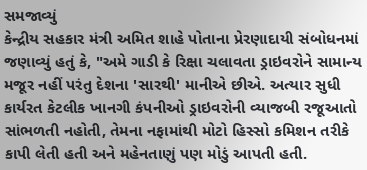સમજાવ્યું
કેન્દ્રીય સહકાર મંત્રી અમિત શાહે પોતાના પ્રેરણાદાયી સંબોધનમાં જણાવ્યું હતું કે, "અમે ગાડી કે રિક્ષા ચલાવતા ડ્રાઇવરોને સામાન્ય મજૂર નહીં પરંતુ દેશના 'સારથી' માનીએ છીએ. અત્યાર સુધી કાર્યરત કેટલીક ખાનગી કંપનીઓ ડ્રાઇવરોની વ્યાજબી રજૂઆતો સાંભળતી નહોતી, તેમના નફામાંથી મોટો હિસ્સો કમિશન તરીકે કાપી લેતી હતી અને મહેનતાણું પણ મોડું આપતી હતી.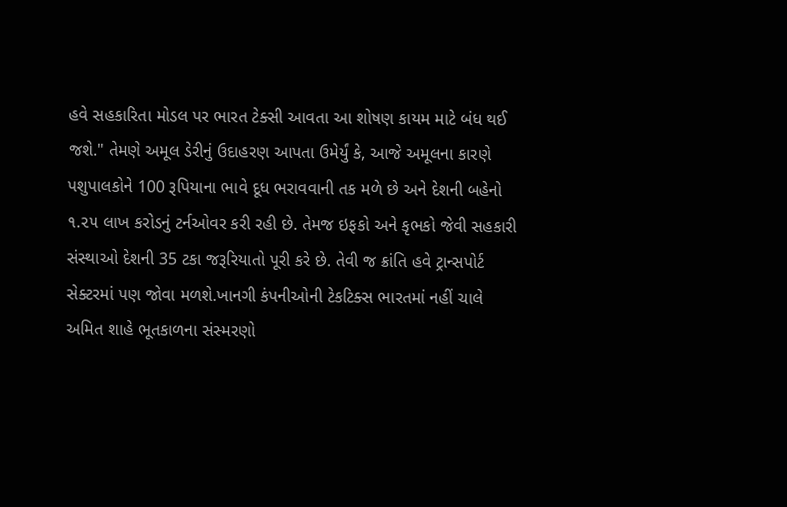હવે સહકારિતા મોડલ પર ભારત ટેક્સી આવતા આ શોષણ કાયમ માટે બંધ થઈ જશે." તેમણે અમૂલ ડેરીનું ઉદાહરણ આપતા ઉમેર્યું કે, આજે અમૂલના કારણે પશુપાલકોને 100 રૂપિયાના ભાવે દૂધ ભરાવવાની તક મળે છે અને દેશની બહેનો ૧.૨૫ લાખ કરોડનું ટર્નઓવર કરી રહી છે. તેમજ ઇફકો અને કૃભકો જેવી સહકારી સંસ્થાઓ દેશની 35 ટકા જરૂરિયાતો પૂરી કરે છે. તેવી જ ક્રાંતિ હવે ટ્રાન્સપોર્ટ સેક્ટરમાં પણ જોવા મળશે.ખાનગી કંપનીઓની ટેકટિક્સ ભારતમાં નહીં ચાલે
અમિત શાહે ભૂતકાળના સંસ્મરણો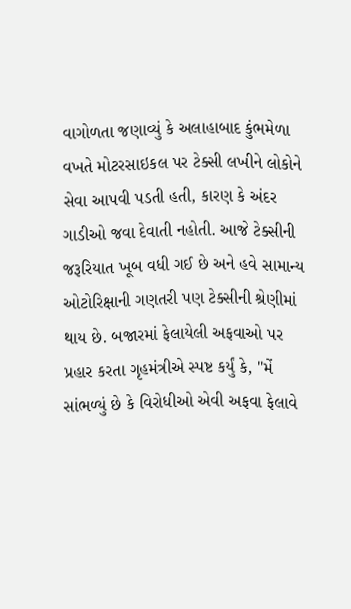વાગોળતા જણાવ્યું કે અલાહાબાદ કુંભમેળા વખતે મોટરસાઇકલ પર ટેક્સી લખીને લોકોને સેવા આપવી પડતી હતી, કારણ કે અંદર ગાડીઓ જવા દેવાતી નહોતી. આજે ટેક્સીની જરૂરિયાત ખૂબ વધી ગઈ છે અને હવે સામાન્ય ઓટોરિક્ષાની ગણતરી પણ ટેક્સીની શ્રેણીમાં થાય છે. બજારમાં ફેલાયેલી અફવાઓ પર પ્રહાર કરતા ગૃહમંત્રીએ સ્પષ્ટ કર્યું કે, "મેં સાંભળ્યું છે કે વિરોધીઓ એવી અફવા ફેલાવે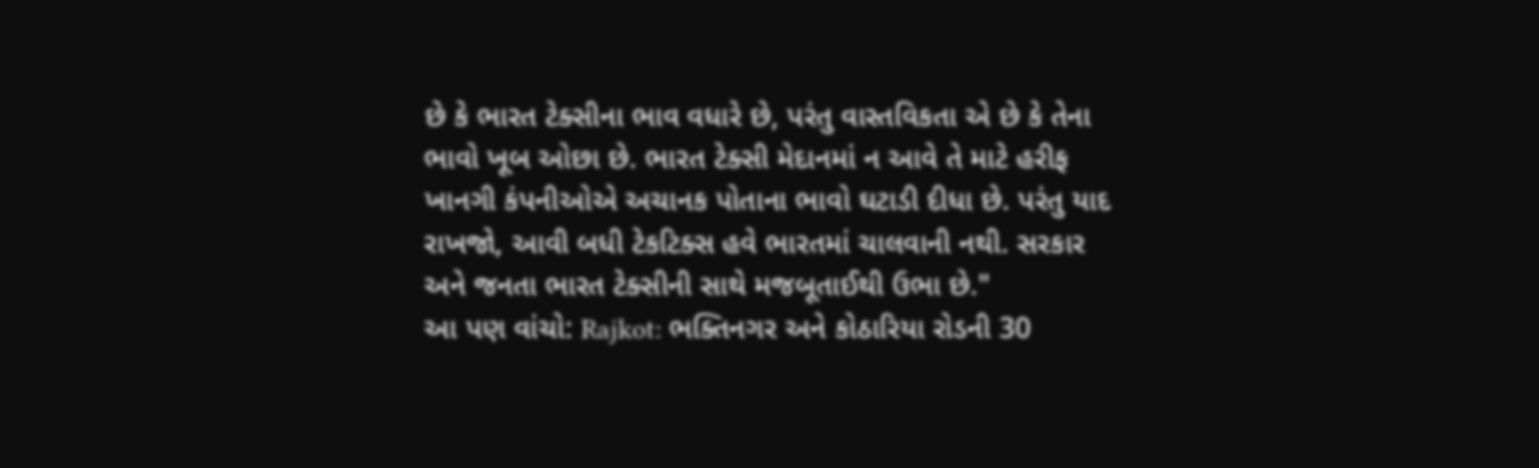છે કે ભારત ટેક્સીના ભાવ વધારે છે, પરંતુ વાસ્તવિકતા એ છે કે તેના ભાવો ખૂબ ઓછા છે. ભારત ટેક્સી મેદાનમાં ન આવે તે માટે હરીફ ખાનગી કંપનીઓએ અચાનક પોતાના ભાવો ઘટાડી દીધા છે. પરંતુ યાદ રાખજો, આવી બધી ટેકટિક્સ હવે ભારતમાં ચાલવાની નથી. સરકાર અને જનતા ભારત ટેક્સીની સાથે મજબૂતાઈથી ઉભા છે."
આ પણ વાંચો: Rajkot: ભક્તિનગર અને કોઠારિયા રોડની 30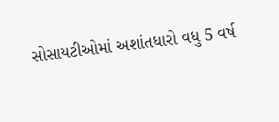સોસાયટીઓમાં અશાંતધારો વધુ 5 વર્ષ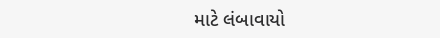માટે લંબાવાયો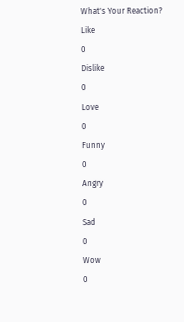What's Your Reaction?
Like
0
Dislike
0
Love
0
Funny
0
Angry
0
Sad
0
Wow
0